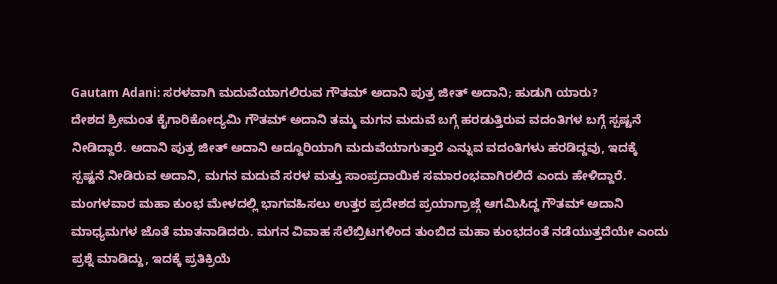Gautam Adani: ಸರಳವಾಗಿ ಮದುವೆಯಾಗಲಿರುವ ಗೌತಮ್ ಅದಾನಿ ಪುತ್ರ ಜೀತ್ ಅದಾನಿ; ಹುಡುಗಿ ಯಾರು?
ದೇಶದ ಶ್ರೀಮಂತ ಕೈಗಾರಿಕೋದ್ಯಮಿ ಗೌತಮ್ ಅದಾನಿ ತಮ್ಮ ಮಗನ ಮದುವೆ ಬಗ್ಗೆ ಹರಡುತ್ತಿರುವ ವದಂತಿಗಳ ಬಗ್ಗೆ ಸ್ಪಷ್ಟನೆ ನೀಡಿದ್ದಾರೆ. ಅದಾನಿ ಪುತ್ರ ಜೀತ್ ಅದಾನಿ ಅದ್ದೂರಿಯಾಗಿ ಮದುವೆಯಾಗುತ್ತಾರೆ ಎನ್ನುವ ವದಂತಿಗಳು ಹರಡಿದ್ದವು, ಇದಕ್ಕೆ ಸ್ಪಷ್ಟನೆ ನೀಡಿರುವ ಅದಾನಿ, ಮಗನ ಮದುವೆ ಸರಳ ಮತ್ತು ಸಾಂಪ್ರದಾಯಿಕ ಸಮಾರಂಭವಾಗಿರಲಿದೆ ಎಂದು ಹೇಳಿದ್ದಾರೆ.
ಮಂಗಳವಾರ ಮಹಾ ಕುಂಭ ಮೇಳದಲ್ಲಿ ಭಾಗವಹಿಸಲು ಉತ್ತರ ಪ್ರದೇಶದ ಪ್ರಯಾಗ್ರಾಜ್ಗೆ ಆಗಮಿಸಿದ್ದ ಗೌತಮ್ ಅದಾನಿ ಮಾಧ್ಯಮಗಳ ಜೊತೆ ಮಾತನಾಡಿದರು. ಮಗನ ವಿವಾಹ ಸೆಲೆಬ್ರಿಟಗಳಿಂದ ತುಂಬಿದ ಮಹಾ ಕುಂಭದಂತೆ ನಡೆಯುತ್ತದೆಯೇ ಎಂದು ಪ್ರಶ್ನೆ ಮಾಡಿದ್ದು, ಇದಕ್ಕೆ ಪ್ರತಿಕ್ರಿಯೆ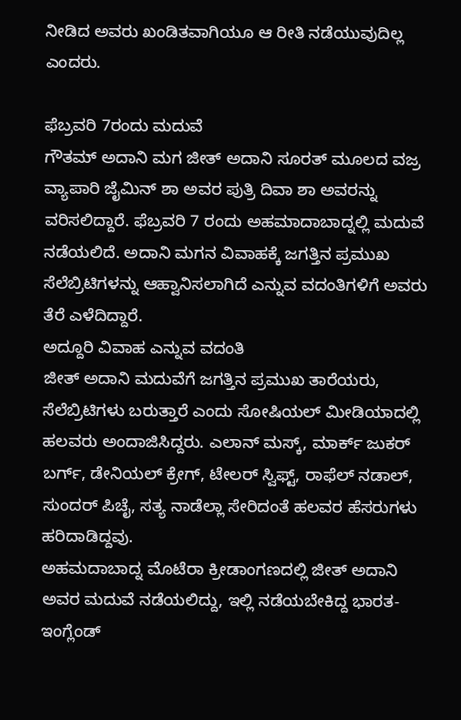ನೀಡಿದ ಅವರು ಖಂಡಿತವಾಗಿಯೂ ಆ ರೀತಿ ನಡೆಯುವುದಿಲ್ಲ ಎಂದರು.

ಫೆಬ್ರವರಿ 7ರಂದು ಮದುವೆ
ಗೌತಮ್ ಅದಾನಿ ಮಗ ಜೀತ್ ಅದಾನಿ ಸೂರತ್ ಮೂಲದ ವಜ್ರ ವ್ಯಾಪಾರಿ ಜೈಮಿನ್ ಶಾ ಅವರ ಪುತ್ರಿ ದಿವಾ ಶಾ ಅವರನ್ನು ವರಿಸಲಿದ್ದಾರೆ. ಫೆಬ್ರವರಿ 7 ರಂದು ಅಹಮಾದಾಬಾದ್ನಲ್ಲಿ ಮದುವೆ ನಡೆಯಲಿದೆ. ಅದಾನಿ ಮಗನ ವಿವಾಹಕ್ಕೆ ಜಗತ್ತಿನ ಪ್ರಮುಖ ಸೆಲೆಬ್ರಿಟಿಗಳನ್ನು ಆಹ್ವಾನಿಸಲಾಗಿದೆ ಎನ್ನುವ ವದಂತಿಗಳಿಗೆ ಅವರು ತೆರೆ ಎಳೆದಿದ್ದಾರೆ.
ಅದ್ದೂರಿ ವಿವಾಹ ಎನ್ನುವ ವದಂತಿ
ಜೀತ್ ಅದಾನಿ ಮದುವೆಗೆ ಜಗತ್ತಿನ ಪ್ರಮುಖ ತಾರೆಯರು, ಸೆಲೆಬ್ರಿಟಿಗಳು ಬರುತ್ತಾರೆ ಎಂದು ಸೋಷಿಯಲ್ ಮೀಡಿಯಾದಲ್ಲಿ ಹಲವರು ಅಂದಾಜಿಸಿದ್ದರು. ಎಲಾನ್ ಮಸ್ಕ್, ಮಾರ್ಕ್ ಜುಕರ್ ಬರ್ಗ್, ಡೇನಿಯಲ್ ಕ್ರೇಗ್, ಟೇಲರ್ ಸ್ವಿಫ್ಟ್, ರಾಫೆಲ್ ನಡಾಲ್, ಸುಂದರ್ ಪಿಚೈ, ಸತ್ಯ ನಾಡೆಲ್ಲಾ ಸೇರಿದಂತೆ ಹಲವರ ಹೆಸರುಗಳು ಹರಿದಾಡಿದ್ದವು.
ಅಹಮದಾಬಾದ್ನ ಮೊಟೆರಾ ಕ್ರೀಡಾಂಗಣದಲ್ಲಿ ಜೀತ್ ಅದಾನಿ ಅವರ ಮದುವೆ ನಡೆಯಲಿದ್ದು, ಇಲ್ಲಿ ನಡೆಯಬೇಕಿದ್ದ ಭಾರತ- ಇಂಗ್ಲೆಂಡ್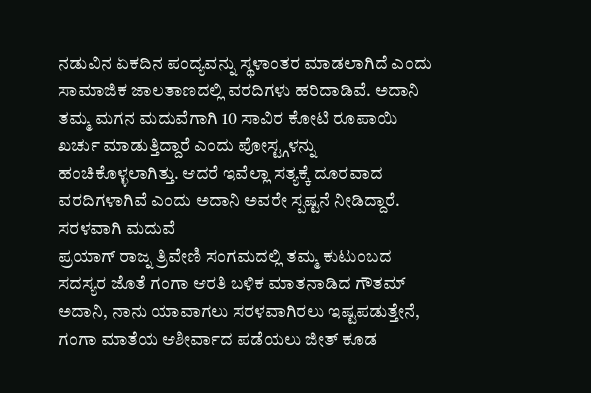ನಡುವಿನ ಏಕದಿನ ಪಂದ್ಯವನ್ನು ಸ್ಥಳಾಂತರ ಮಾಡಲಾಗಿದೆ ಎಂದು ಸಾಮಾಜಿಕ ಜಾಲತಾಣದಲ್ಲಿ ವರದಿಗಳು ಹರಿದಾಡಿವೆ. ಅದಾನಿ ತಮ್ಮ ಮಗನ ಮದುವೆಗಾಗಿ 10 ಸಾವಿರ ಕೋಟಿ ರೂಪಾಯಿ ಖರ್ಚು ಮಾಡುತ್ತಿದ್ದಾರೆ ಎಂದು ಪೋಸ್ಟ್ಗಳನ್ನು ಹಂಚಿಕೊಳ್ಳಲಾಗಿತ್ತು. ಆದರೆ ಇವೆಲ್ಲಾ ಸತ್ಯಕ್ಕೆ ದೂರವಾದ ವರದಿಗಳಾಗಿವೆ ಎಂದು ಅದಾನಿ ಅವರೇ ಸ್ಪಷ್ಟನೆ ನೀಡಿದ್ದಾರೆ.
ಸರಳವಾಗಿ ಮದುವೆ
ಪ್ರಯಾಗ್ ರಾಜ್ನ ತ್ರಿವೇಣಿ ಸಂಗಮದಲ್ಲಿ ತಮ್ಮ ಕುಟುಂಬದ ಸದಸ್ಯರ ಜೊತೆ ಗಂಗಾ ಆರತಿ ಬಳಿಕ ಮಾತನಾಡಿದ ಗೌತಮ್ ಅದಾನಿ, ನಾನು ಯಾವಾಗಲು ಸರಳವಾಗಿರಲು ಇಷ್ಟಪಡುತ್ತೇನೆ, ಗಂಗಾ ಮಾತೆಯ ಆಶೀರ್ವಾದ ಪಡೆಯಲು ಜೀತ್ ಕೂಡ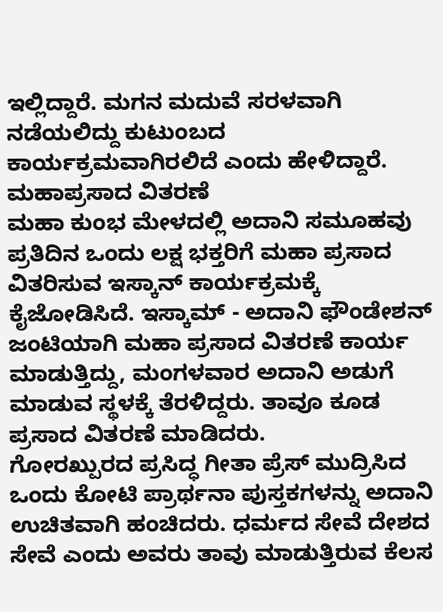ಇಲ್ಲಿದ್ದಾರೆ. ಮಗನ ಮದುವೆ ಸರಳವಾಗಿ ನಡೆಯಲಿದ್ದು ಕುಟುಂಬದ ಕಾರ್ಯಕ್ರಮವಾಗಿರಲಿದೆ ಎಂದು ಹೇಳಿದ್ದಾರೆ.
ಮಹಾಪ್ರಸಾದ ವಿತರಣೆ
ಮಹಾ ಕುಂಭ ಮೇಳದಲ್ಲಿ ಅದಾನಿ ಸಮೂಹವು ಪ್ರತಿದಿನ ಒಂದು ಲಕ್ಷ ಭಕ್ತರಿಗೆ ಮಹಾ ಪ್ರಸಾದ ವಿತರಿಸುವ ಇಸ್ಕಾನ್ ಕಾರ್ಯಕ್ರಮಕ್ಕೆ ಕೈಜೋಡಿಸಿದೆ. ಇಸ್ಕಾಮ್ - ಅದಾನಿ ಫೌಂಡೇಶನ್ ಜಂಟಿಯಾಗಿ ಮಹಾ ಪ್ರಸಾದ ವಿತರಣೆ ಕಾರ್ಯ ಮಾಡುತ್ತಿದ್ದು, ಮಂಗಳವಾರ ಅದಾನಿ ಅಡುಗೆ ಮಾಡುವ ಸ್ಥಳಕ್ಕೆ ತೆರಳಿದ್ದರು. ತಾವೂ ಕೂಡ ಪ್ರಸಾದ ವಿತರಣೆ ಮಾಡಿದರು.
ಗೋರಖ್ಪುರದ ಪ್ರಸಿದ್ಧ ಗೀತಾ ಪ್ರೆಸ್ ಮುದ್ರಿಸಿದ ಒಂದು ಕೋಟಿ ಪ್ರಾರ್ಥನಾ ಪುಸ್ತಕಗಳನ್ನು ಅದಾನಿ ಉಚಿತವಾಗಿ ಹಂಚಿದರು. ಧರ್ಮದ ಸೇವೆ ದೇಶದ ಸೇವೆ ಎಂದು ಅವರು ತಾವು ಮಾಡುತ್ತಿರುವ ಕೆಲಸ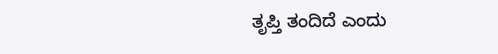ತೃಪ್ತಿ ತಂದಿದೆ ಎಂದು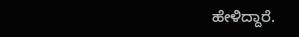ಹೇಳಿದ್ದಾರೆ.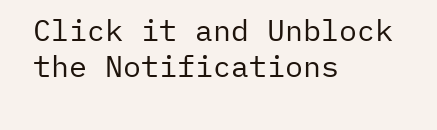Click it and Unblock the Notifications